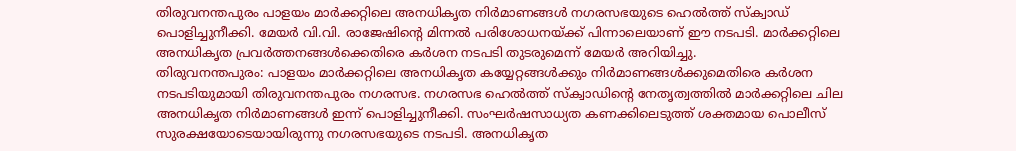തിരുവനന്തപുരം പാളയം മാർക്കറ്റിലെ അനധികൃത നിർമാണങ്ങൾ നഗരസഭയുടെ ഹെൽത്ത് സ്ക്വാഡ് പൊളിച്ചുനീക്കി. മേയർ വി.വി. രാജേഷിന്റെ മിന്നൽ പരിശോധനയ്ക്ക് പിന്നാലെയാണ് ഈ നടപടി. മാർക്കറ്റിലെ അനധികൃത പ്രവർത്തനങ്ങൾക്കെതിരെ കർശന നടപടി തുടരുമെന്ന് മേയർ അറിയിച്ചു.
തിരുവനന്തപുരം: പാളയം മാർക്കറ്റിലെ അനധികൃത കയ്യേറ്റങ്ങൾക്കും നിർമാണങ്ങൾക്കുമെതിരെ കർശന നടപടിയുമായി തിരുവനന്തപുരം നഗരസഭ. നഗരസഭ ഹെൽത്ത് സ്ക്വാഡിന്റെ നേതൃത്വത്തിൽ മാർക്കറ്റിലെ ചില അനധികൃത നിർമാണങ്ങൾ ഇന്ന് പൊളിച്ചുനീക്കി. സംഘർഷസാധ്യത കണക്കിലെടുത്ത് ശക്തമായ പൊലീസ് സുരക്ഷയോടെയായിരുന്നു നഗരസഭയുടെ നടപടി. അനധികൃത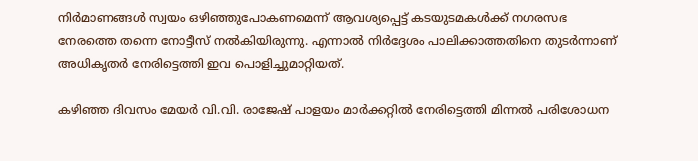നിർമാണങ്ങൾ സ്വയം ഒഴിഞ്ഞുപോകണമെന്ന് ആവശ്യപ്പെട്ട് കടയുടമകൾക്ക് നഗരസഭ നേരത്തെ തന്നെ നോട്ടീസ് നൽകിയിരുന്നു. എന്നാൽ നിർദ്ദേശം പാലിക്കാത്തതിനെ തുടർന്നാണ് അധികൃതർ നേരിട്ടെത്തി ഇവ പൊളിച്ചുമാറ്റിയത്.

കഴിഞ്ഞ ദിവസം മേയർ വി.വി. രാജേഷ് പാളയം മാർക്കറ്റിൽ നേരിട്ടെത്തി മിന്നൽ പരിശോധന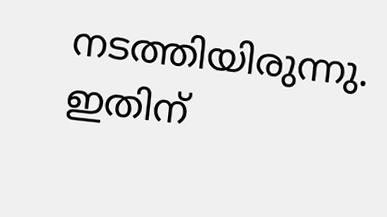നടത്തിയിരുന്നു. ഇതിന്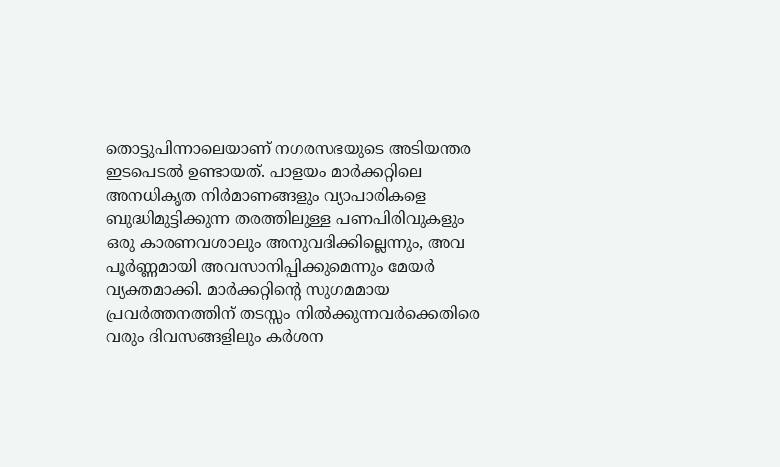തൊട്ടുപിന്നാലെയാണ് നഗരസഭയുടെ അടിയന്തര ഇടപെടൽ ഉണ്ടായത്. പാളയം മാർക്കറ്റിലെ അനധികൃത നിർമാണങ്ങളും വ്യാപാരികളെ ബുദ്ധിമുട്ടിക്കുന്ന തരത്തിലുള്ള പണപിരിവുകളും ഒരു കാരണവശാലും അനുവദിക്കില്ലെന്നും, അവ പൂർണ്ണമായി അവസാനിപ്പിക്കുമെന്നും മേയർ വ്യക്തമാക്കി. മാർക്കറ്റിന്റെ സുഗമമായ പ്രവർത്തനത്തിന് തടസ്സം നിൽക്കുന്നവർക്കെതിരെ വരും ദിവസങ്ങളിലും കർശന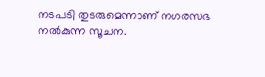നടപടി തുടരുമെന്നാണ് നഗരസഭ നൽകുന്ന സൂചന.